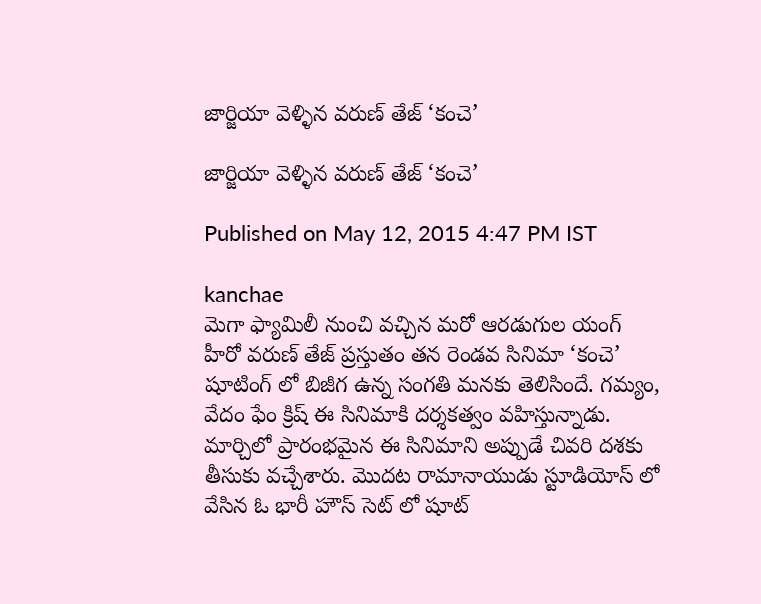జార్జియా వెళ్ళిన వరుణ్ తేజ్ ‘కంచె’

జార్జియా వెళ్ళిన వరుణ్ తేజ్ ‘కంచె’

Published on May 12, 2015 4:47 PM IST

kanchae
మెగా ఫ్యామిలీ నుంచి వచ్చిన మరో ఆరడుగుల యంగ్ హీరో వరుణ్ తేజ్ ప్రస్తుతం తన రెండవ సినిమా ‘కంచె’ షూటింగ్ లో బిజీగ ఉన్న సంగతి మనకు తెలిసిందే. గమ్యం, వేదం ఫేం క్రిష్ ఈ సినిమాకి దర్శకత్వం వహిస్తున్నాడు. మార్చిలో ప్రారంభమైన ఈ సినిమాని అప్పుడే చివరి దశకు తీసుకు వచ్చేశారు. మొదట రామానాయుడు స్టూడియోస్ లో వేసిన ఓ భారీ హౌస్ సెట్ లో షూట్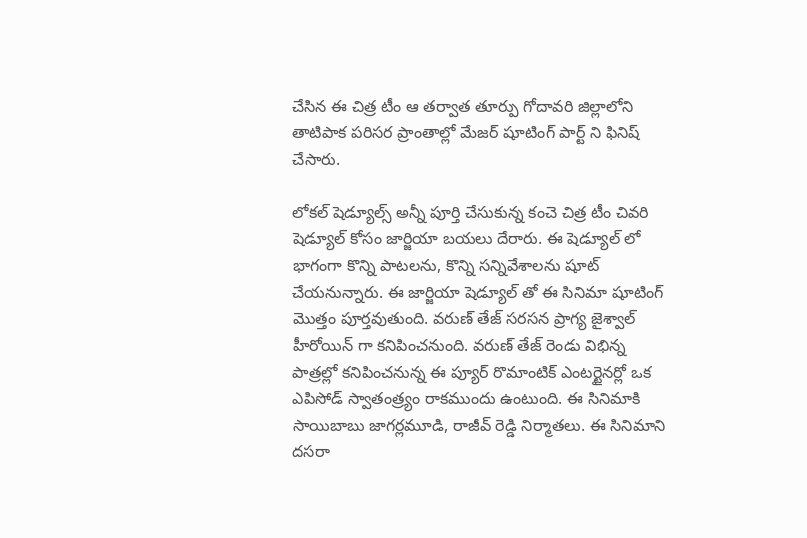చేసిన ఈ చిత్ర టీం ఆ తర్వాత తూర్పు గోదావరి జిల్లాలోని తాటిపాక పరిసర ప్రాంతాల్లో మేజర్ షూటింగ్ పార్ట్ ని ఫినిష్ చేసారు.

లోకల్ షెడ్యూల్స్ అన్నీ పూర్తి చేసుకున్న కంచె చిత్ర టీం చివరి షెడ్యూల్ కోసం జార్జియా బయలు దేరారు. ఈ షెడ్యూల్ లో భాగంగా కొన్ని పాటలను, కొన్ని సన్నివేశాలను షూట్ చేయనున్నారు. ఈ జార్జియా షెడ్యూల్ తో ఈ సినిమా షూటింగ్ మొత్తం పూర్తవుతుంది. వరుణ్ తేజ్ సరసన ప్రాగ్య జైశ్వాల్ హీరోయిన్ గా కనిపించనుంది. వరుణ్ తేజ్ రెండు విభిన్న పాత్రల్లో కనిపించనున్న ఈ ప్యూర్ రొమాంటిక్ ఎంటర్టైనర్లో ఒక ఎపిసోడ్ స్వాతంత్ర్యం రాకముందు ఉంటుంది. ఈ సినిమాకి సాయిబాబు జాగర్లమూడి, రాజీవ్ రెడ్డి నిర్మాతలు. ఈ సినిమాని దసరా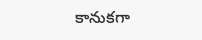కానుకగా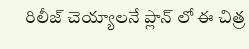రిలీజ్ చెయ్యాలనే ప్లాన్ లో ఈ చిత్ర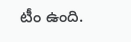టీం ఉంది.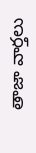తాజా వార్తలు